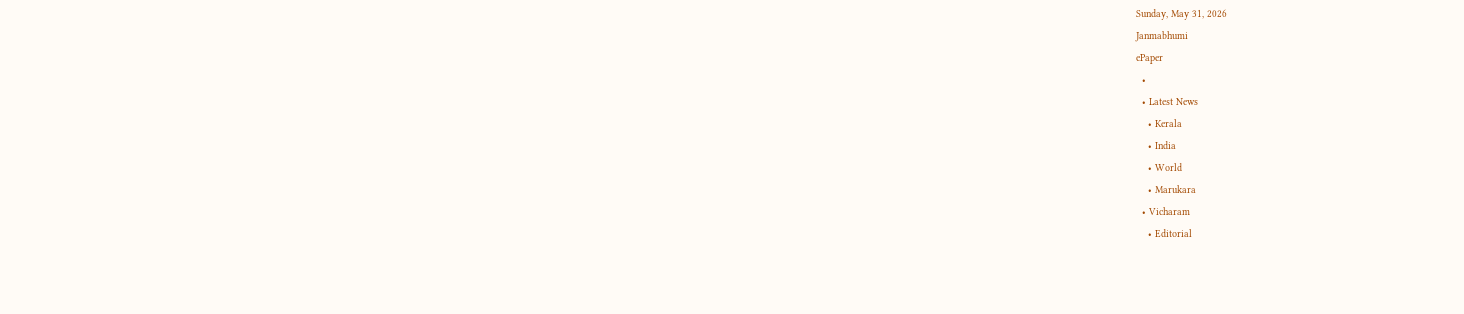Sunday, May 31, 2026
Janmabhumi
ePaper
  •
  • Latest News
    • Kerala
    • India
    • World
    • Marukara
  • Vicharam
    • Editorial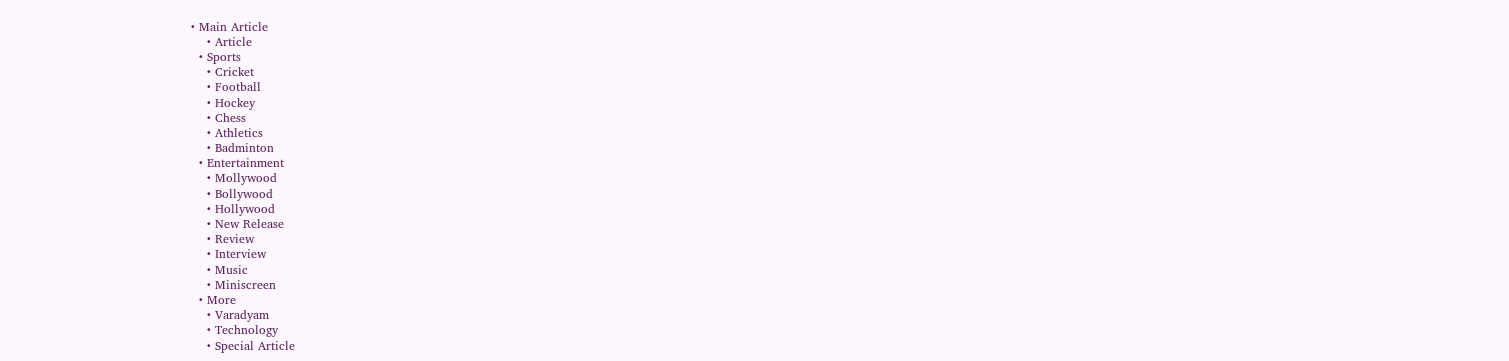• Main Article
    • Article
  • Sports
    • Cricket
    • Football
    • Hockey
    • Chess
    • Athletics
    • Badminton
  • Entertainment
    • Mollywood
    • Bollywood
    • Hollywood
    • New Release
    • Review
    • Interview
    • Music
    • Miniscreen
  • More
    • Varadyam
    • Technology
    • Special Article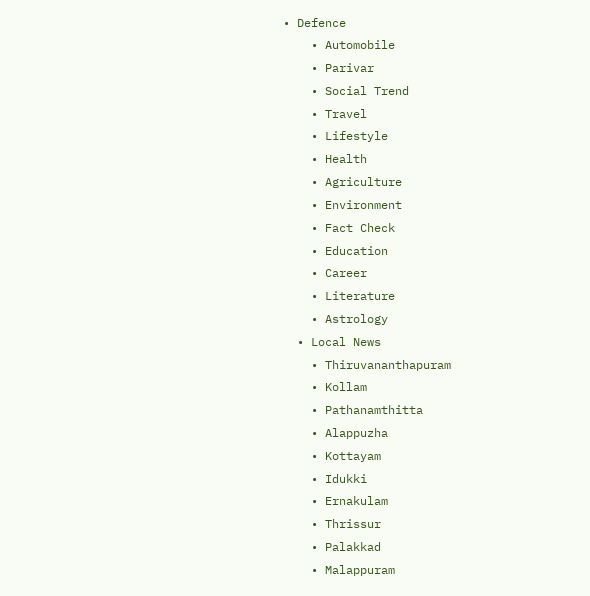• Defence
    • Automobile
    • Parivar
    • Social Trend
    • Travel
    • Lifestyle
    • Health
    • Agriculture
    • Environment
    • Fact Check
    • Education
    • Career
    • Literature
    • Astrology
  • Local News
    • Thiruvananthapuram
    • Kollam
    • Pathanamthitta
    • Alappuzha
    • Kottayam
    • Idukki
    • Ernakulam
    • Thrissur
    • Palakkad
    • Malappuram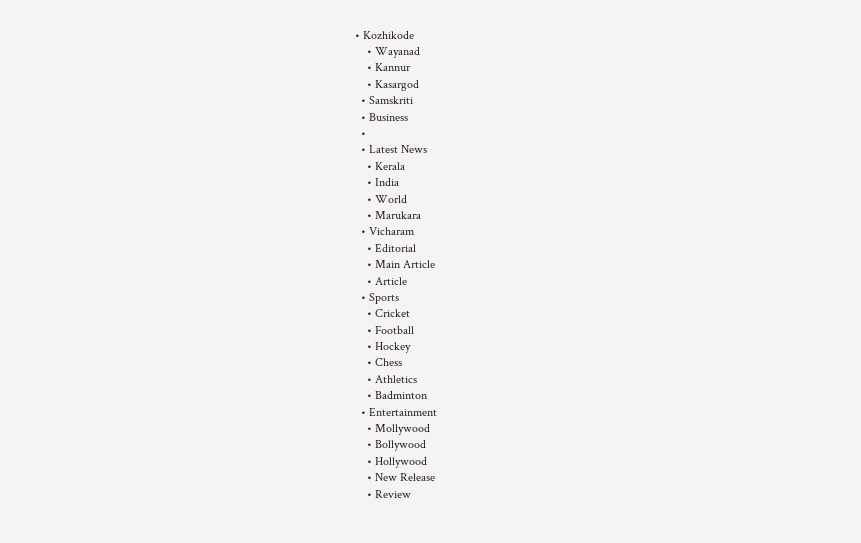• Kozhikode
    • Wayanad
    • Kannur
    • Kasargod
  • Samskriti
  • Business
  •
  • Latest News
    • Kerala
    • India
    • World
    • Marukara
  • Vicharam
    • Editorial
    • Main Article
    • Article
  • Sports
    • Cricket
    • Football
    • Hockey
    • Chess
    • Athletics
    • Badminton
  • Entertainment
    • Mollywood
    • Bollywood
    • Hollywood
    • New Release
    • Review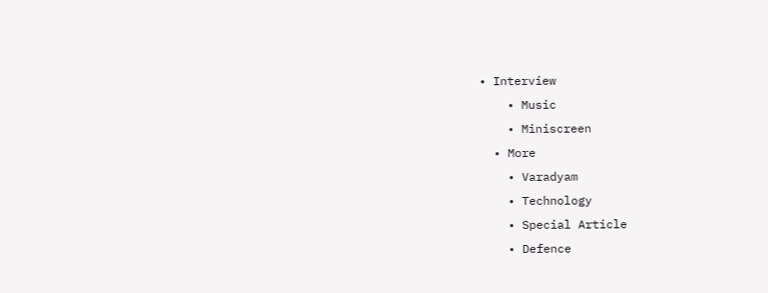• Interview
    • Music
    • Miniscreen
  • More
    • Varadyam
    • Technology
    • Special Article
    • Defence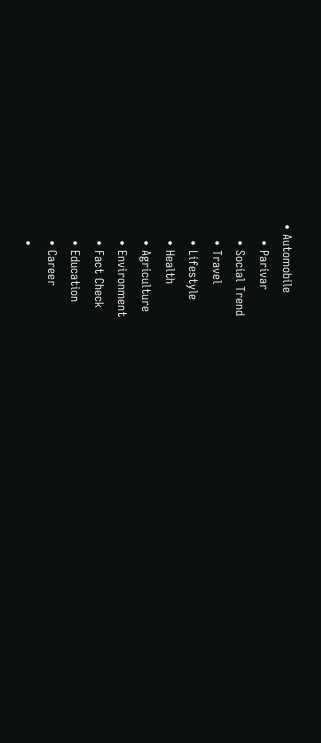• Automobile
    • Parivar
    • Social Trend
    • Travel
    • Lifestyle
    • Health
    • Agriculture
    • Environment
    • Fact Check
    • Education
    • Career
    •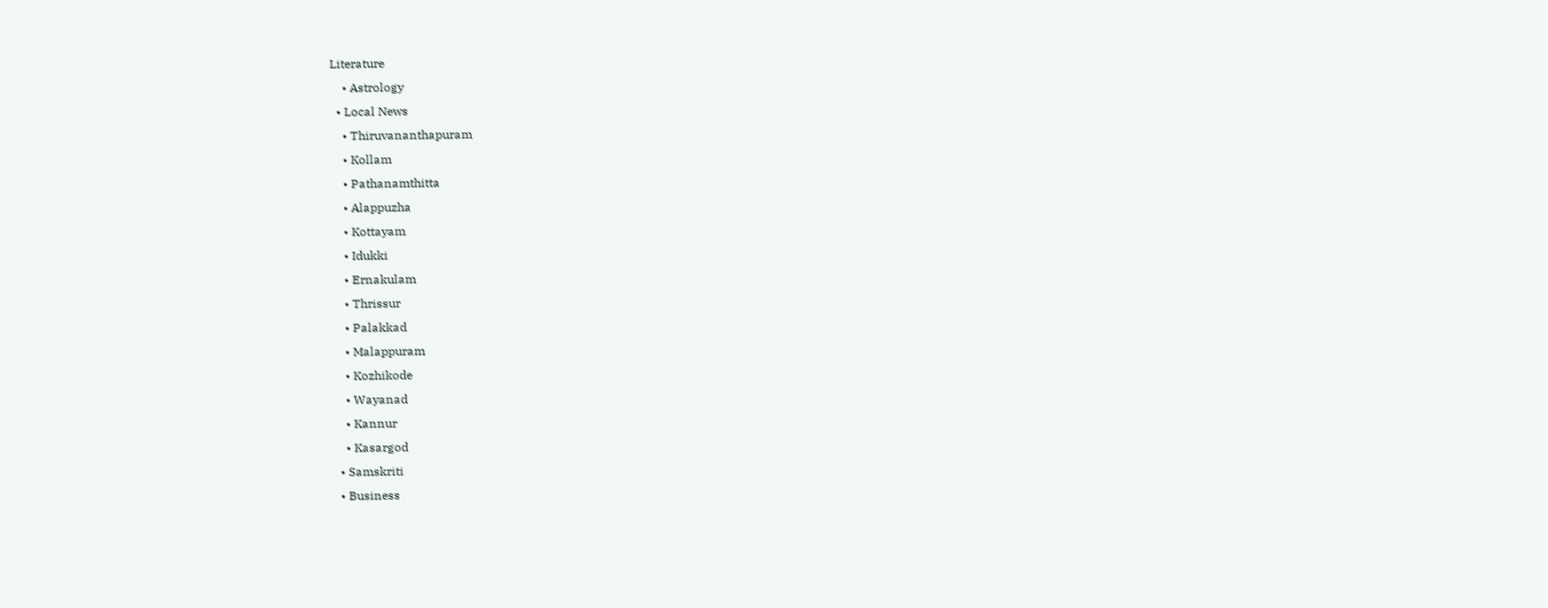Literature
    • Astrology
  • Local News
    • Thiruvananthapuram
    • Kollam
    • Pathanamthitta
    • Alappuzha
    • Kottayam
    • Idukki
    • Ernakulam
    • Thrissur
    • Palakkad
    • Malappuram
    • Kozhikode
    • Wayanad
    • Kannur
    • Kasargod
  • Samskriti
  • Business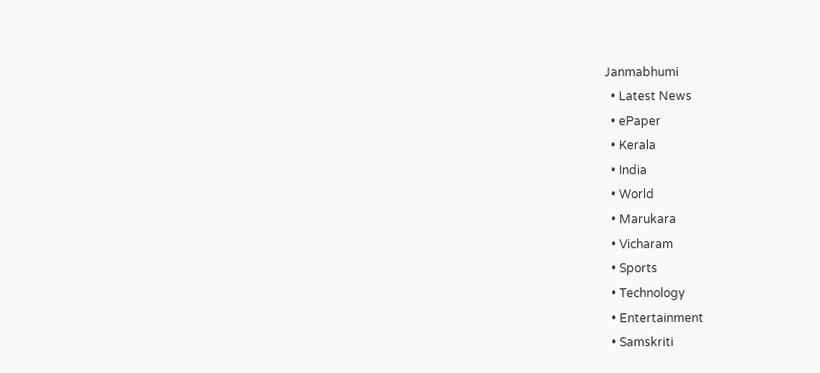Janmabhumi
  • Latest News
  • ePaper
  • Kerala
  • India
  • World
  • Marukara
  • Vicharam
  • Sports
  • Technology
  • Entertainment
  • Samskriti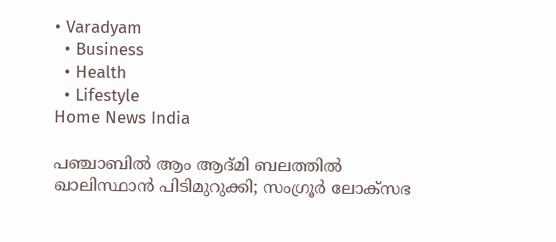• Varadyam
  • Business
  • Health
  • Lifestyle
Home News India

പഞ്ചാബില്‍ ആം ആദ്മി ബലത്തില്‍ ഖാലിസ്ഥാന്‍ പിടിമുറുക്കി; സംഗ്രൂര്‍ ലോക്സഭ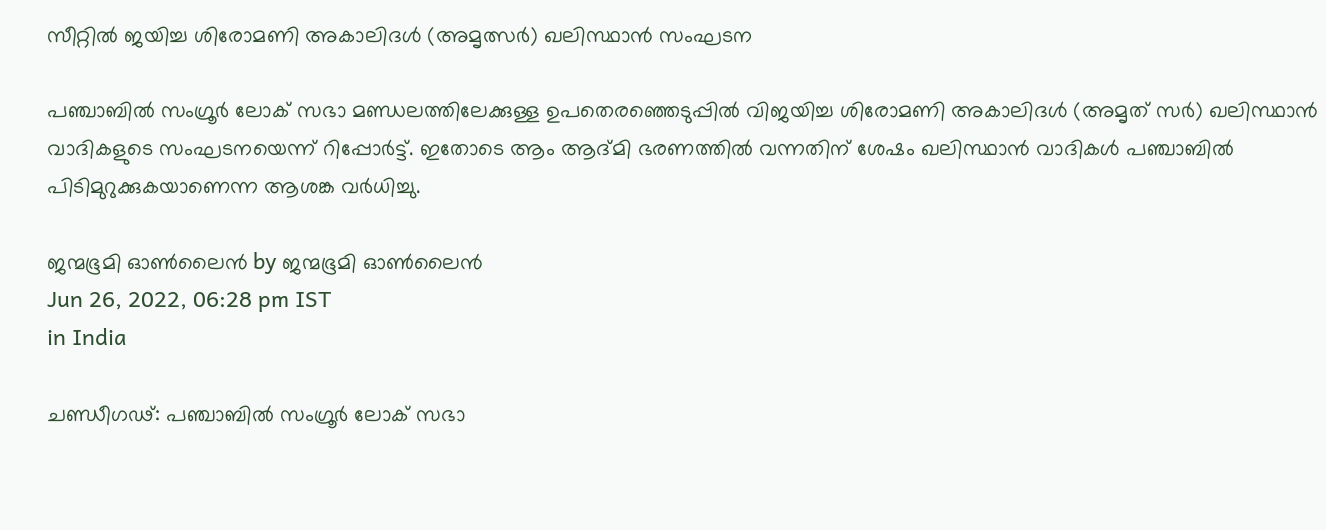സീറ്റില്‍ ജയിച്ച ശിരോമണി അകാലിദള്‍ (അമൃത്സര്‍) ഖലിസ്ഥാന്‍ സംഘടന

പഞ്ചാബില്‍ സംഗ്രൂര്‍ ലോക് സഭാ മണ്ഡലത്തിലേക്കുള്ള ഉപതെര‍ഞ്ഞെടുപ്പില്‍ വിജയിച്ച ശിരോമണി അകാലിദള്‍ (അമൃത് സര്‍) ഖലിസ്ഥാന്‍ വാദികളുടെ സംഘടനയെന്ന് റിപ്പോര്‍ട്ട്. ഇതോടെ ആം ആദ്മി ഭരണത്തില്‍ വന്നതിന് ശേഷം ഖലിസ്ഥാന്‍ വാദികള്‍ പഞ്ചാബില്‍ പിടിമുറുക്കുകയാണെന്ന ആശങ്ക വര്‍ധിച്ചു.

ജന്മഭൂമി ഓണ്‍ലൈന്‍ by ജന്മഭൂമി ഓണ്‍ലൈന്‍
Jun 26, 2022, 06:28 pm IST
in India

ചണ്ഡീഗഢ്: പഞ്ചാബില്‍ സംഗ്രൂര്‍ ലോക് സഭാ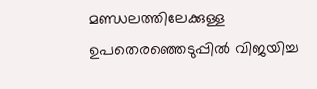മണ്ഡലത്തിലേക്കുള്ള ഉപതെര‍ഞ്ഞെടുപ്പില്‍ വിജയിച്ച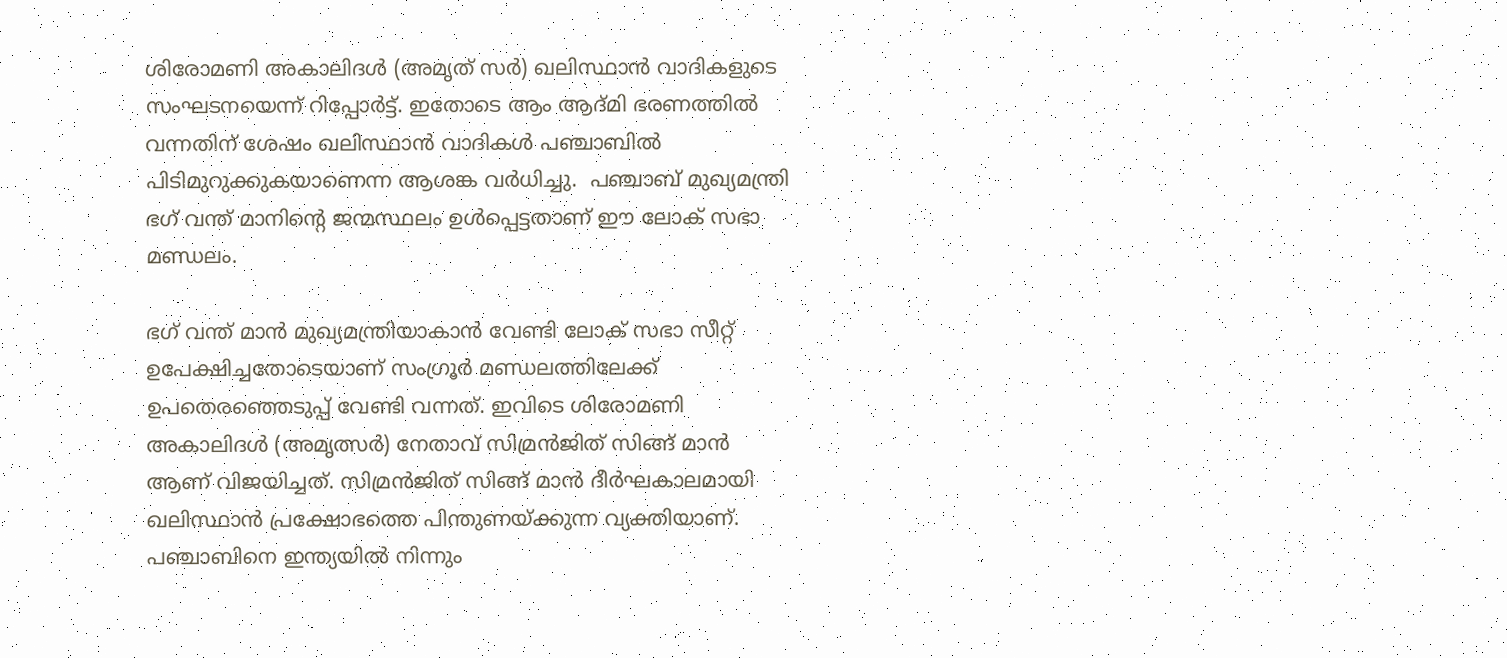ശിരോമണി അകാലിദള്‍ (അമൃത് സര്‍) ഖലിസ്ഥാന്‍ വാദികളുടെ സംഘടനയെന്ന് റിപ്പോര്‍ട്ട്. ഇതോടെ ആം ആദ്മി ഭരണത്തില്‍ വന്നതിന് ശേഷം ഖലിസ്ഥാന്‍ വാദികള്‍ പഞ്ചാബില്‍ പിടിമുറുക്കുകയാണെന്ന ആശങ്ക വര്‍ധിച്ചു.  പഞ്ചാബ് മുഖ്യമന്ത്രി ഭഗ് വന്ത് മാനിന്റെ ജന്മസ്ഥലം ഉള്‍പ്പെട്ടതാണ് ഈ ലോക് സഭാ മണ്ഡലം.

ഭഗ് വന്ത് മാന്‍ മുഖ്യമന്ത്രിയാകാന്‍ വേണ്ടി ലോക് സഭാ സീറ്റ് ഉപേക്ഷിച്ചതോടെയാണ് സംഗ്രൂര്‍ മണ്ഡലത്തിലേക്ക് ഉപതെരഞ്ഞെടുപ്പ് വേണ്ടി വന്നത്. ഇവിടെ ശിരോമണി അകാലിദള്‍ (അമൃത്സര്‍) നേതാവ് സിമ്രന്‍ജിത് സിങ്ങ് മാന്‍ ആണ് വിജയിച്ചത്. സിമ്രന്‍ജിത് സിങ്ങ് മാന്‍ ദീര്‍ഘകാലമായി ഖലിസ്ഥാന്‍ പ്രക്ഷോഭത്തെ പിന്തുണയ്‌ക്കുന്ന വ്യക്തിയാണ്. പഞ്ചാബിനെ ഇന്ത്യയില്‍ നിന്നും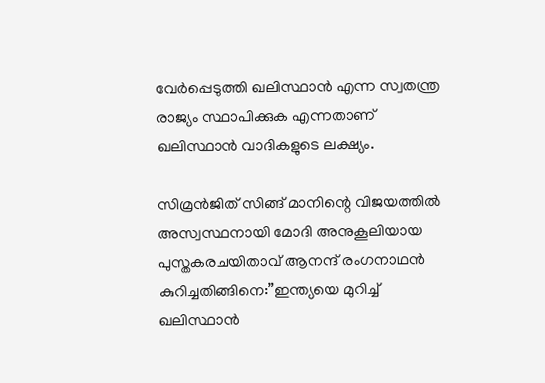വേര്‍പ്പെടുത്തി ഖലിസ്ഥാന്‍ എന്ന സ്വതന്ത്ര രാജ്യം സ്ഥാപിക്കുക എന്നതാണ് ഖലിസ്ഥാന്‍ വാദികളുടെ ലക്ഷ്യം.

സിമ്രന്‍ജിത് സിങ്ങ് മാനിന്റെ വിജയത്തില്‍ അസ്വസ്ഥനായി മോദി അനുകൂലിയായ പുസ്തകരചയിതാവ് ആനന്ദ് രംഗനാഥന്‍ കുറിച്ചതിങ്ങിനെ:”ഇന്ത്യയെ മുറിച്ച് ഖലിസ്ഥാന്‍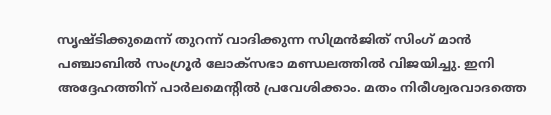സൃഷ്ടിക്കുമെന്ന് തുറന്ന് വാദിക്കുന്ന സിമ്രന്‍ജിത് സിംഗ് മാന്‍ പഞ്ചാബില്‍ സംഗ്രൂര്‍ ലോക്സഭാ മണ്ഡലത്തില്‍ വിജയിച്ചു. ഇനി അദ്ദേഹത്തിന് പാര്‍ലമെന്‍റില്‍ പ്രവേശിക്കാം. മതം നിരീശ്വരവാദത്തെ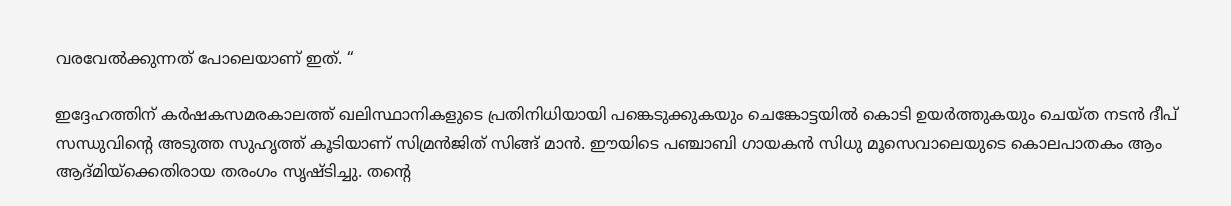വരവേല്‍ക്കുന്നത് പോലെയാണ് ഇത്. “

ഇദ്ദേഹത്തിന് കര്‍ഷകസമരകാലത്ത് ഖലിസ്ഥാനികളുടെ പ്രതിനിധിയായി പങ്കെടുക്കുകയും ചെങ്കോട്ടയില്‍ കൊടി ഉയര്‍ത്തുകയും ചെയ്ത നടന്‍ ദീപ് സന്ധുവിന്റെ അടുത്ത സുഹൃത്ത് കൂടിയാണ് സിമ്രന്‍ജിത് സിങ്ങ് മാന്‍. ഈയിടെ പഞ്ചാബി ഗായകന്‍ സിധു മൂസെവാലെയുടെ കൊലപാതകം ആം ആദ്മിയ്‌ക്കെതിരായ തരംഗം സൃഷ്ടിച്ചു. തന്റെ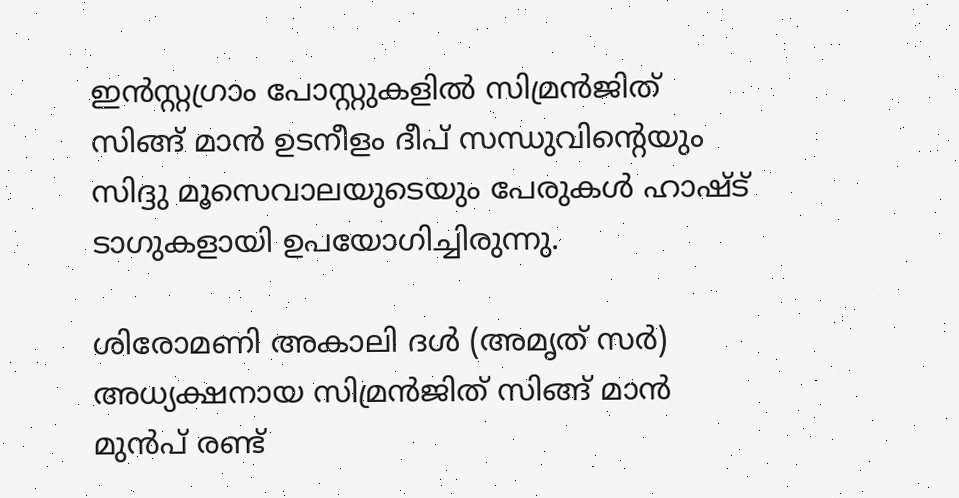ഇന്‍സ്റ്റഗ്രാം പോസ്റ്റുകളില്‍ സിമ്രന്‍ജിത് സിങ്ങ് മാന്‍ ഉടനീളം ദീപ് സന്ധുവിന്റെയും സിദ്ദു മൂസെവാലയുടെയും പേരുകള്‍ ഹാഷ്ട് ടാഗുകളായി ഉപയോഗിച്ചിരുന്നു.

ശിരോമണി അകാലി ദള്‍ (അമൃത് സര്‍) അധ്യക്ഷനായ സിമ്രന്‍ജിത് സിങ്ങ് മാന്‍ മുന്‍പ് രണ്ട്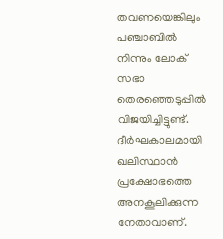തവണയെങ്കിലും പഞ്ചാബില്‍ നിന്നും ലോക് സഭാ തെരഞ്ഞെടുപ്പില്‍ വിജയിച്ചിട്ടുണ്ട്. ദീര്‍ഘകാലമായി ഖലിസ്ഥാന്‍ പ്രക്ഷോഭത്തെ അനകൂലിക്കുന്ന നേതാവാണ്.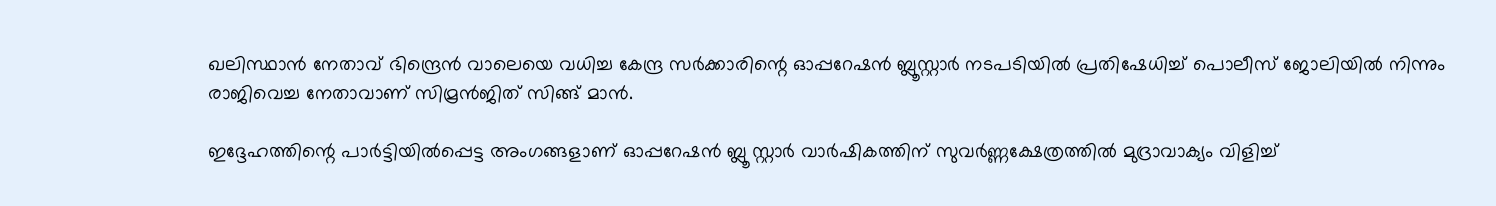ഖലിസ്ഥാന്‍ നേതാവ് ഭിന്ദ്രെന്‍ വാലെയെ വധിച്ച കേന്ദ്ര സര്‍ക്കാരിന്റെ ഓപ്പറേഷന്‍ ബ്ലൂസ്റ്റാര്‍ നടപടിയില്‍ പ്രതിഷേധിച്ച് പൊലീസ് ജോലിയില്‍ നിന്നും രാജിവെച്ച നേതാവാണ് സിമ്രന്‍ജിത് സിങ്ങ് മാന്‍.

ഇദ്ദേഹത്തിന്റെ പാര്‍ട്ടിയില്‍പ്പെട്ട അംഗങ്ങളാണ് ഓപ്പറേഷന്‍ ബ്ലൂ സ്റ്റാര്‍ വാര്‍ഷികത്തിന് സുവര്‍ണ്ണക്ഷേത്രത്തില്‍ മുദ്രാവാക്യം വിളിച്ച്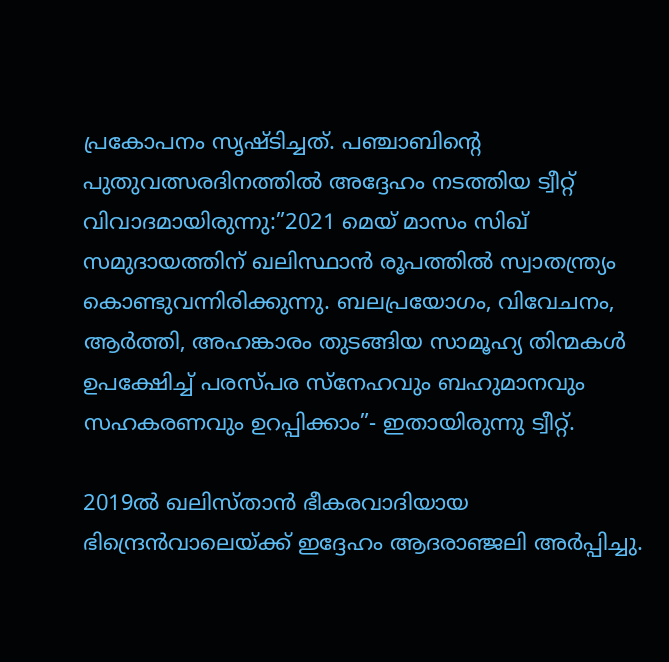പ്രകോപനം സൃഷ്ടിച്ചത്. പഞ്ചാബിന്റെ പുതുവത്സരദിനത്തില്‍ അദ്ദേഹം നടത്തിയ ട്വീറ്റ് വിവാദമായിരുന്നു:”2021 മെയ് മാസം സിഖ് സമുദായത്തിന് ഖലിസ്ഥാന്‍ രൂപത്തില്‍ സ്വാതന്ത്ര്യം കൊണ്ടുവന്നിരിക്കുന്നു. ബലപ്രയോഗം, വിവേചനം, ആര്‍ത്തി, അഹങ്കാരം തുടങ്ങിയ സാമൂഹ്യ തിന്മകള്‍ ഉപക്ഷേിച്ച് പരസ്പര സ്നേഹവും ബഹുമാനവും സഹകരണവും ഉറപ്പിക്കാം”- ഇതായിരുന്നു ട്വീറ്റ്.

2019ല്‍ ഖലിസ്താന്‍ ഭീകരവാദിയായ ഭിന്ദ്രെന്‍വാലെയ്‌ക്ക് ഇദ്ദേഹം ആദരാഞ്ജലി അര്‍പ്പിച്ചു.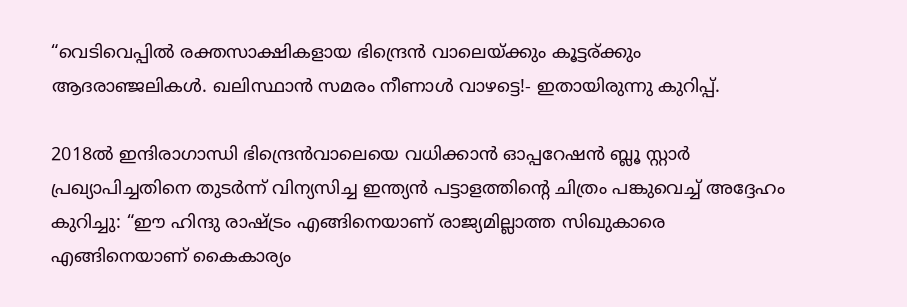“വെടിവെപ്പില്‍ രക്തസാക്ഷികളായ ഭിന്ദ്രെന്‍ വാലെയ്‌ക്കും കൂട്ടര്ക്കും ആദരാഞ്ജലികള്‍. ഖലിസ്ഥാന്‍ സമരം നീണാള്‍ വാഴട്ടെ!- ഇതായിരുന്നു കുറിപ്പ്.

2018ല്‍ ഇന്ദിരാഗാന്ധി ഭിന്ദ്രെ‍ന്‍വാലെയെ വധിക്കാന്‍ ഓപ്പറേഷന്‍ ബ്ലൂ സ്റ്റാര്‍ പ്രഖ്യാപിച്ചതിനെ തുടര്‍ന്ന് വിന്യസിച്ച ഇന്ത്യന്‍ പട്ടാളത്തിന്റെ ചിത്രം പങ്കുവെച്ച് അദ്ദേഹം കുറിച്ചു: “ഈ ഹിന്ദു രാഷ്‌ട്രം എങ്ങിനെയാണ് രാജ്യമില്ലാത്ത സിഖുകാരെ എങ്ങിനെയാണ് കൈകാര്യം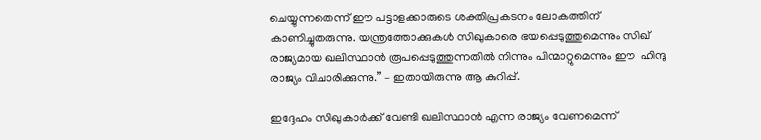ചെയ്യുന്നതെന്ന് ഈ പട്ടാളക്കാരുടെ ശക്തിപ്രകടനം ലോകത്തിന് കാണിച്ചുതരുന്നു. യന്ത്രത്തോക്കുകള്‍ സിഖുകാരെ ഭയപ്പെടുത്തുമെന്നും സിഖ് രാജ്യമായ ഖലിസ്ഥാന്‍ രൂപപ്പെടുത്തുന്നതില്‍ നിന്നും പിന്മാറ്റുമെന്നും ഈ  ഹിന്ദു രാജ്യം വിചാരിക്കുന്നു.” – ഇതായിരുന്നു ആ കുറിപ്പ്.

ഇദ്ദേഹം സിഖുകാര്‍ക്ക് വേണ്ടി ഖലിസ്ഥാന്‍ എന്ന രാജ്യം വേണമെന്ന്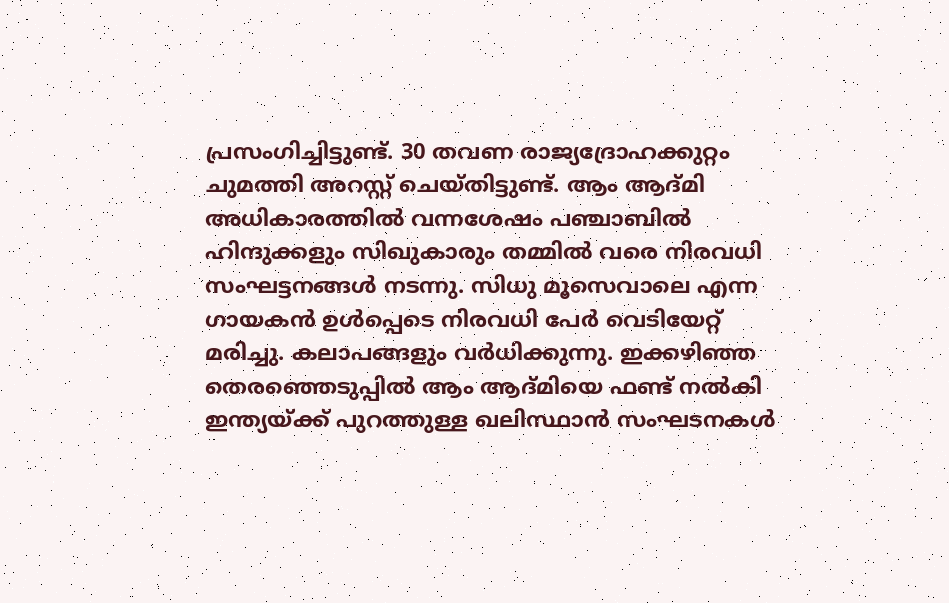പ്രസംഗിച്ചിട്ടുണ്ട്. 30 തവണ രാജ്യദ്രോഹക്കുറ്റം ചുമത്തി അറസ്റ്റ് ചെയ്തിട്ടുണ്ട്. ആം ആദ്മി അധികാരത്തില്‍ വന്നശേഷം പഞ്ചാബില്‍ ഹിന്ദുക്കളും സിഖുകാരും തമ്മില്‍ വരെ നിരവധി സംഘട്ടനങ്ങള്‍ നടന്നു. സിധു മൂസെവാലെ എന്ന ഗായകന്‍ ഉള്‍പ്പെടെ നിരവധി പേര്‍ വെടിയേറ്റ് മരിച്ചു. കലാപങ്ങളും വര്‍ധിക്കുന്നു. ഇക്കഴിഞ്ഞ തെരഞ്ഞെടുപ്പില്‍ ആം ആദ്മിയെ ഫണ്ട് നല്‍കി ഇന്ത്യയ്‌ക്ക് പുറത്തുള്ള ഖലിസ്ഥാന്‍ സംഘടനകള്‍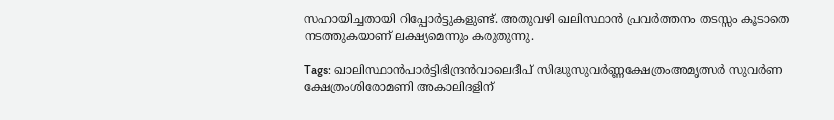സഹായിച്ചതായി റിപ്പോര്‍ട്ടുകളുണ്ട്. അതുവഴി ഖലിസ്ഥാന്‍ പ്രവര്‍ത്തനം തടസ്സം കൂടാതെ നടത്തുകയാണ് ലക്ഷ്യമെന്നും കരുതുന്നു.

Tags: ഖാലിസ്ഥാന്‍പാര്‍ട്ടിഭിന്ദ്രന്‍വാലെദീപ് സിദ്ധുസുവര്‍ണ്ണക്ഷേത്രംഅമൃത്സര്‍ സുവര്‍ണ ക്ഷേത്രംശിരോമണി അകാലിദളിന്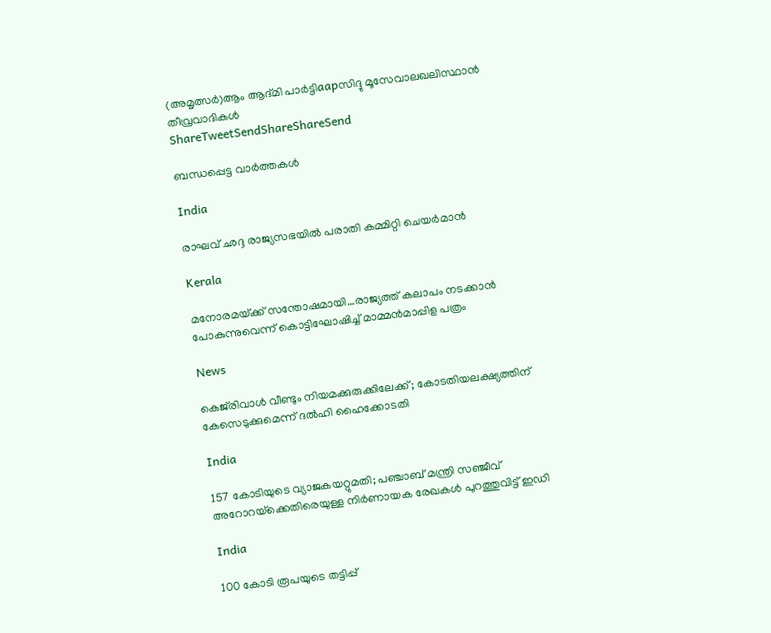(അമൃത്സര്‍)ആം ആദ്മി പാര്‍ട്ടിaapസിദ്ദു മൂസേവാലഖലിസ്ഥാന്‍ തീവ്രവാദികള്‍
ShareTweetSendShareShareSend

ബന്ധപ്പെട്ട വാര്‍ത്തകള്‍

India

രാഘവ് ഛദ്ദ രാജ്യസഭയില്‍ പരാതി കമ്മിറ്റി ചെയര്‍മാന്‍

Kerala

മനോരമയ്‌ക്ക് സന്തോഷമായി…രാജ്യത്ത് കലാപം നടക്കാന്‍ പോകുന്നുവെന്ന് കൊട്ടിഘോഷിച്ച് മാമ്മന്‍മാപ്പിള പത്രം

News

കെജ്‌രിവാൾ വീണ്ടും നിയമക്കുരുക്കിലേക്ക്; കോടതിയലക്ഷ്യത്തിന് കേസെടുക്കുമെന്ന് ദൽഹി ഹൈക്കോടതി

India

157 കോടിയുടെ വ്യാജകയറ്റുമതി; പഞ്ചാബ് മന്ത്രി സഞ്ജീവ് അറോറയ്‌ക്കെതിരെയുള്ള നിർണായക രേഖകൾ പുറത്തുവിട്ട് ഇഡി

India

100 കോടി രൂപയുടെ തട്ടിപ്പ്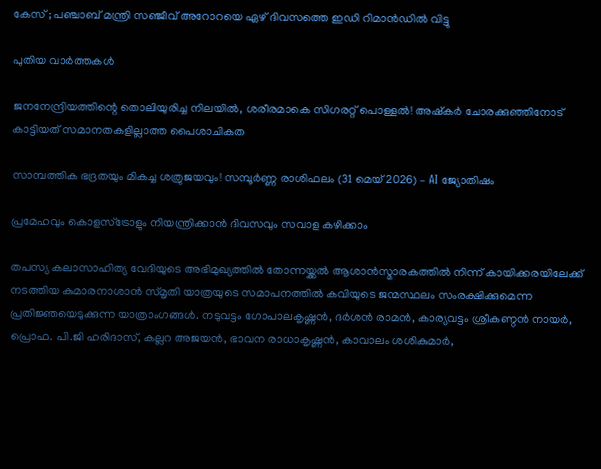കേസ് ; പഞ്ചാബ് മന്ത്രി സഞ്ജീവ് അറോറയെ ഏഴ് ദിവസത്തെ ഇഡി റിമാൻഡിൽ വിട്ടു

പുതിയ വാര്‍ത്തകള്‍

ജനനേന്ദ്രിയത്തിന്റെ തൊലിയുരിച്ച നിലയിൽ, ശരീരമാകെ സിഗരറ്റ് പൊള്ളൽ! അഷ്‌കർ ചോരക്കുഞ്ഞിനോട് കാട്ടിയത് സമാനതകളില്ലാത്ത പൈശാചികത

സാമ്പത്തിക ഭദ്രതയും മികച്ച ശത്രുജയവും! സമ്പൂർണ്ണ രാശിഫലം (31 മെയ് 2026) – AI ജ്യോതിഷം

പ്രമേഹവും കൊളസ്ട്രോളും നിയന്ത്രിക്കാൻ ദിവസവും സവാള കഴിക്കാം

തപസ്യ കലാസാഹിത്യ വേദിയുടെ അഭിമുഖ്യത്തില്‍ തോന്നയ്ക്കല്‍ ആശാന്‍സ്മാരകത്തില്‍ നിന്ന് കായിക്കരയിലേക്ക് നടത്തിയ കുമാരനാശാന്‍ സ്മൃതി യാത്രയുടെ സമാപനത്തില്‍ കവിയുടെ ജന്മസ്ഥലം സംരക്ഷിക്കുമെന്ന പ്രതിജ്ഞയെടുക്കുന്ന യാത്രാംഗങ്ങള്‍. നടുവട്ടം ഗോപാലകൃഷ്ണന്‍, ദര്‍ശന്‍ രാമന്‍, കാര്യവട്ടം ശ്രീകണ്ഠന്‍ നായര്‍, പ്രൊഫ. പി.ജി ഹരിദാസ്, കല്ലറ അജയന്‍, ഭാവന രാധാകൃഷ്ണന്‍, കാവാലം ശശികുമാര്‍,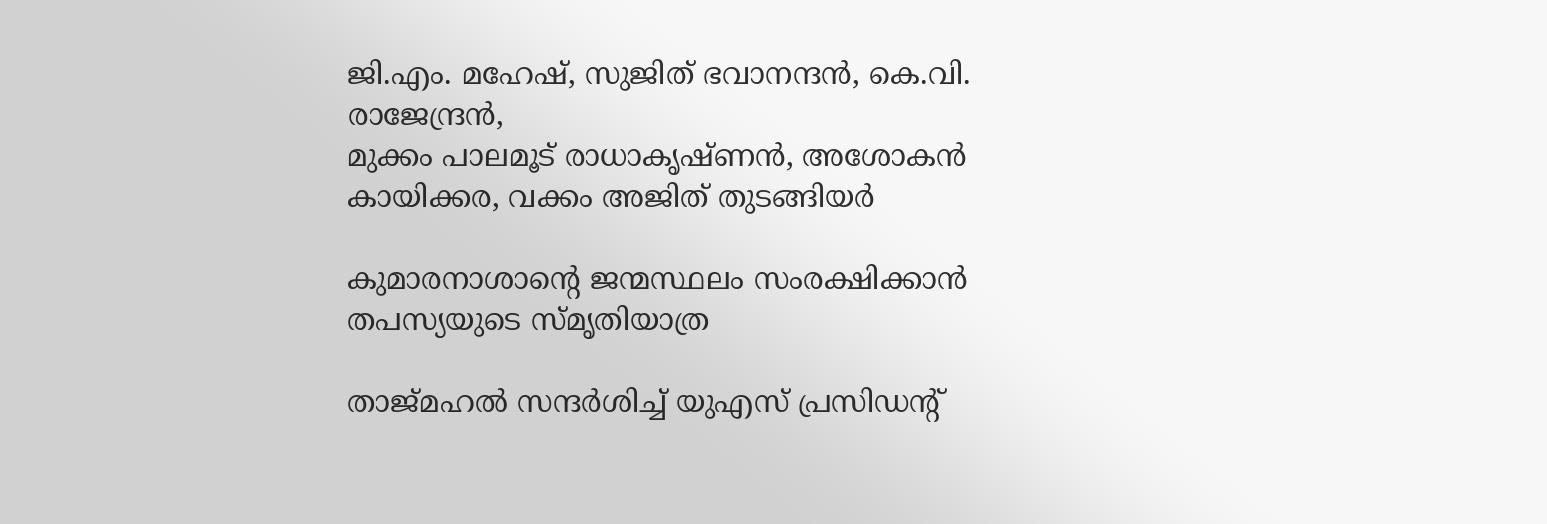ജി.എം. മഹേഷ്, സുജിത് ഭവാനന്ദന്‍, കെ.വി. രാജേന്ദ്രന്‍,
മുക്കം പാലമൂട് രാധാകൃഷ്ണന്‍, അശോകന്‍ കായിക്കര, വക്കം അജിത് തുടങ്ങിയര്‍

കുമാരനാശാന്റെ ജന്മസ്ഥലം സംരക്ഷിക്കാന്‍ തപസ്യയുടെ സ്മൃതിയാത്ര

താജ്‌മഹൽ സന്ദർശിച്ച് യുഎസ് പ്രസിഡൻ്റ്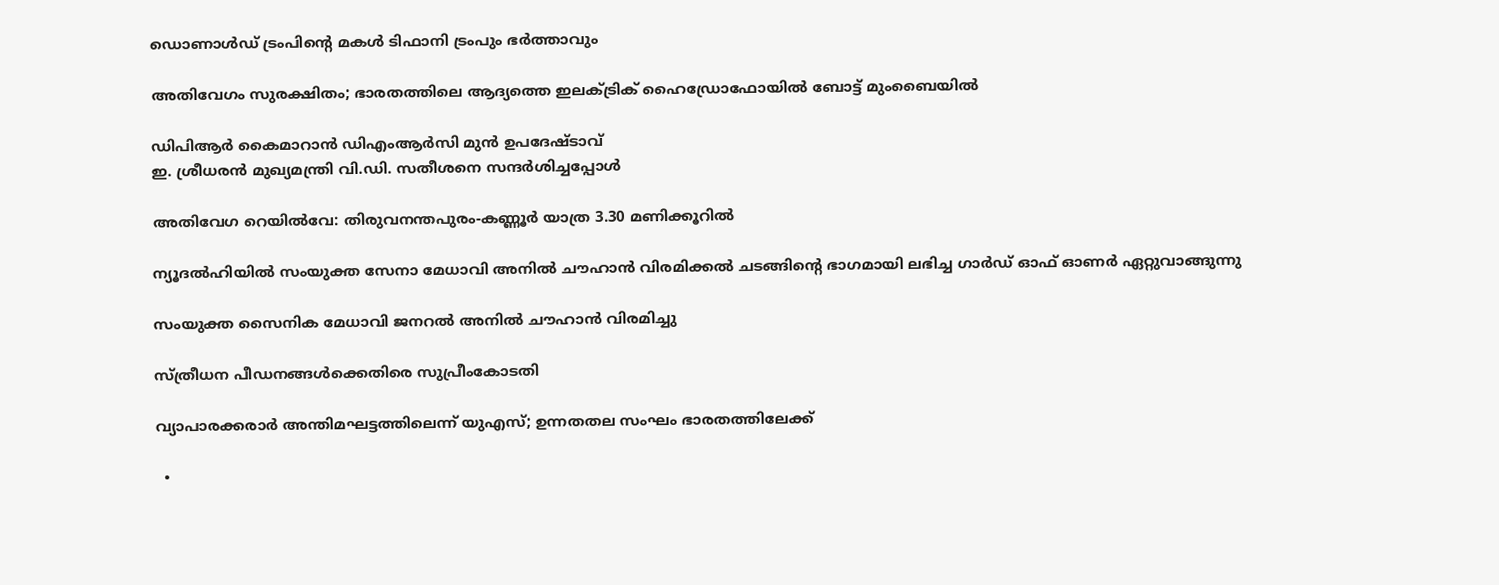ഡൊണാൾഡ് ട്രംപിന്റെ മകൾ ടിഫാനി ട്രംപും ഭർത്താവും

അതിവേഗം സുരക്ഷിതം; ഭാരതത്തിലെ ആദ്യത്തെ ഇലക്ട്രിക് ഹൈഡ്രോഫോയില്‍ ബോട്ട് മുംബൈയില്‍

ഡിപിആര്‍ കൈമാറാന്‍ ഡിഎംആര്‍സി മുന്‍ ഉപദേഷ്ടാവ്
ഇ. ശ്രീധരന്‍ മുഖ്യമന്ത്രി വി.ഡി. സതീശനെ സന്ദര്‍ശിച്ചപ്പോള്‍

അതിവേഗ റെയില്‍വേ: തിരുവനന്തപുരം-കണ്ണൂര്‍ യാത്ര 3.30 മണിക്കൂറില്‍

ന്യൂദല്‍ഹിയില്‍ സംയുക്ത സേനാ മേധാവി അനില്‍ ചൗഹാന്‍ വിരമിക്കല്‍ ചടങ്ങിന്റെ ഭാഗമായി ലഭിച്ച ഗാര്‍ഡ് ഓഫ് ഓണര്‍ ഏറ്റുവാങ്ങുന്നു

സംയുക്ത സൈനിക മേധാവി ജനറല്‍ അനില്‍ ചൗഹാന്‍ വിരമിച്ചു

സ്ത്രീധന പീഡനങ്ങള്‍ക്കെതിരെ സുപ്രീംകോടതി

വ്യാപാരക്കരാര്‍ അന്തിമഘട്ടത്തിലെന്ന് യുഎസ്; ഉന്നതതല സംഘം ഭാരതത്തിലേക്ക്

  •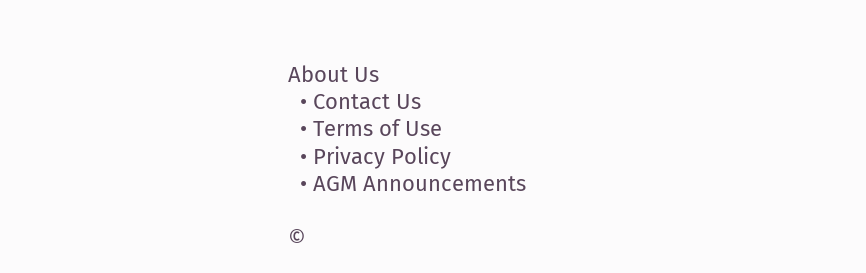About Us
  • Contact Us
  • Terms of Use
  • Privacy Policy
  • AGM Announcements

©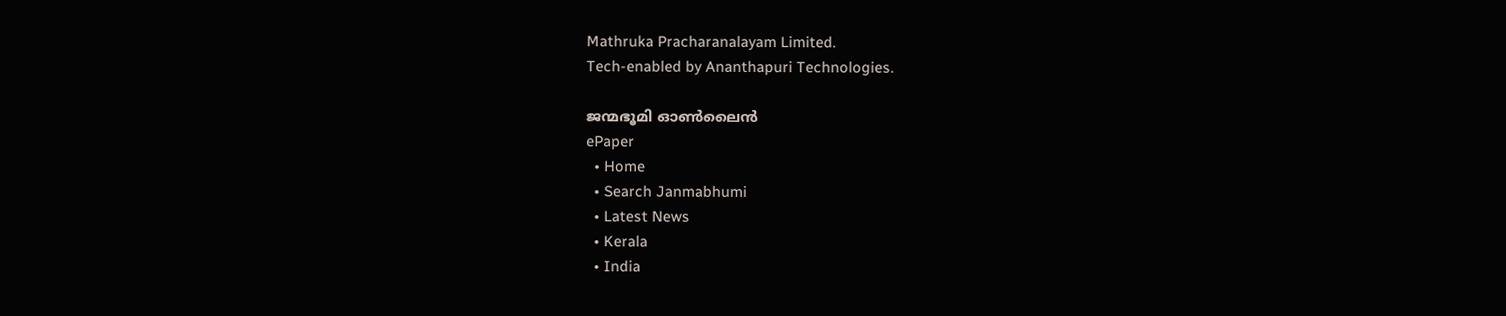Mathruka Pracharanalayam Limited.
Tech-enabled by Ananthapuri Technologies.

ജന്മഭൂമി ഓണ്‍ലൈന്‍
ePaper
  • Home
  • Search Janmabhumi
  • Latest News
  • Kerala
  • India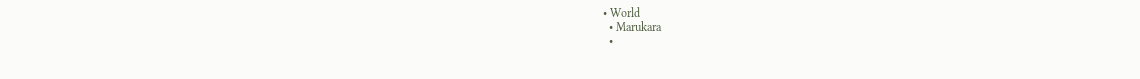• World
  • Marukara
  •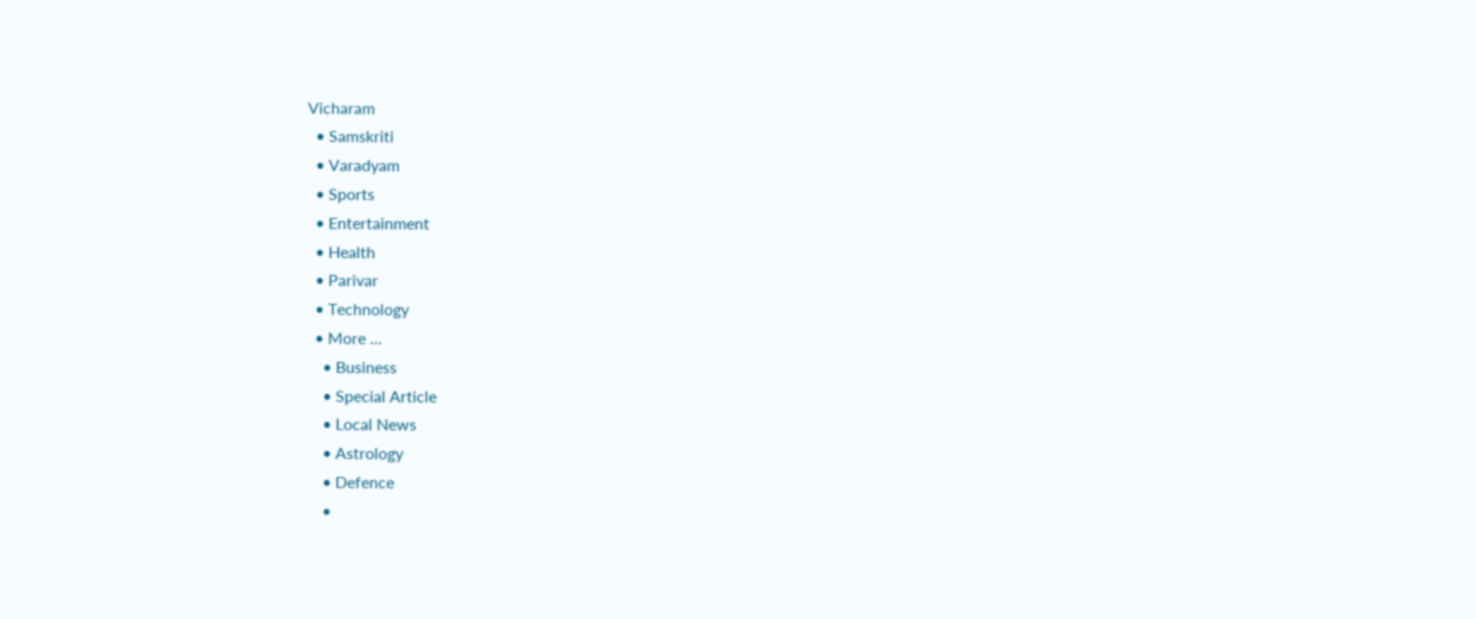Vicharam
  • Samskriti
  • Varadyam
  • Sports
  • Entertainment
  • Health
  • Parivar
  • Technology
  • More …
    • Business
    • Special Article
    • Local News
    • Astrology
    • Defence
    •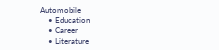Automobile
    • Education
    • Career
    • Literature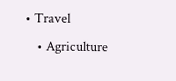• Travel
    • Agriculture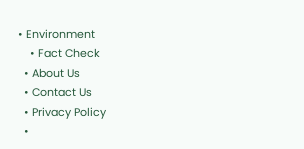• Environment
    • Fact Check
  • About Us
  • Contact Us
  • Privacy Policy
  •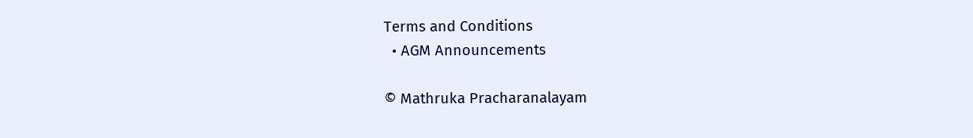Terms and Conditions
  • AGM Announcements

© Mathruka Pracharanalayam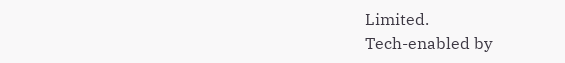Limited.
Tech-enabled by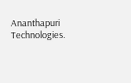Ananthapuri Technologies.